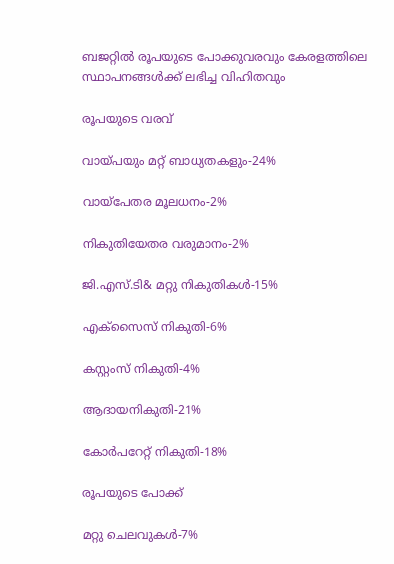ബജറ്റിൽ രൂപയുടെ പോക്കുവരവും കേരളത്തിലെ സ്ഥാപനങ്ങൾക്ക് ലഭിച്ച വിഹിതവും

രൂപയുടെ വരവ്

വായ്പയും മറ്റ് ബാധ്യതകളും-24%

വായ്പേതര മൂലധനം-2%

നികുതിയേതര വരുമാനം-2%

ജി.എസ്.ടി& മറ്റു നികുതികൾ-15%

എക്സൈസ് നികുതി-6%

കസ്റ്റംസ് നികുതി-4%

ആദായനികുതി-21%

കോർപറേറ്റ് നികുതി-18%

രൂപയുടെ പോക്ക്

മറ്റു ചെലവുകൾ-7%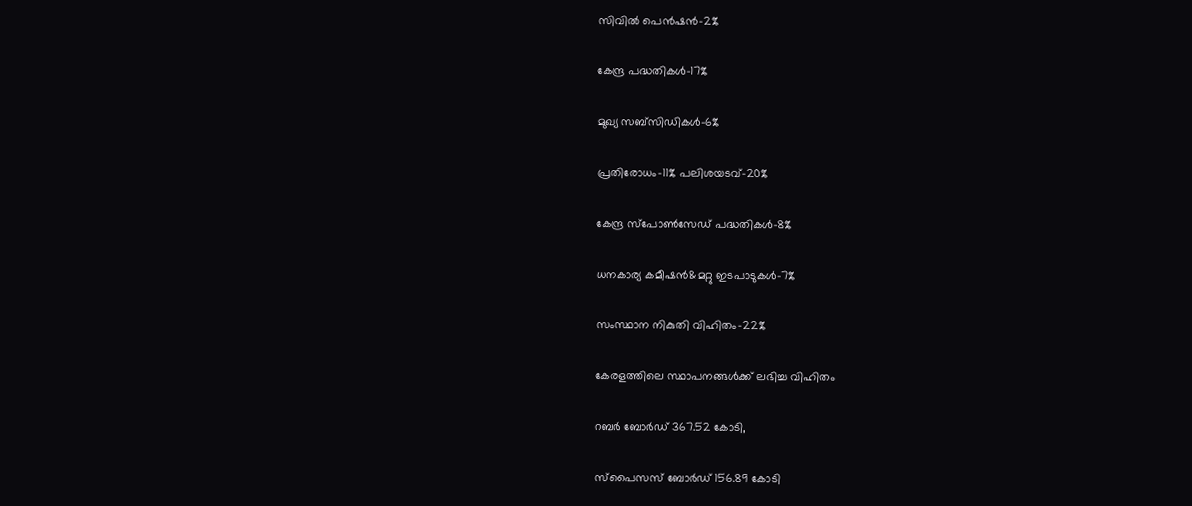സിവിൽ പെൻഷൻ-2%

കേന്ദ്ര പദ്ധതികൾ-17%

മുഖ്യ സബ്സിഡികൾ-6%

പ്രതിരോധം-11% പലിശയടവ്-20%

കേന്ദ്ര സ്പോൺസേഡ് പദ്ധതികൾ-8%

ധനകാര്യ കമീഷൻ&മറ്റു ഇടപാടുകൾ-7%

സംസ്ഥാന നികുതി വിഹിതം-22%

കേരളത്തിലെ സ്ഥാപനങ്ങൾക്ക് ലഭിച്ച വിഹിതം

റബര്‍ ബോര്‍ഡ് 367.52 കോടി,

സ്‌പൈസസ് ബോര്‍ഡ് 156.89 കോടി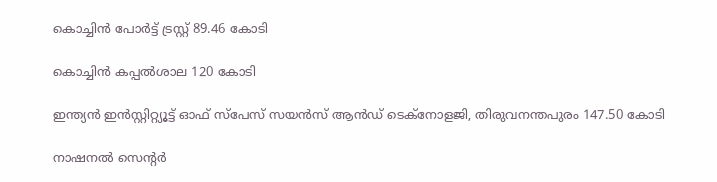കൊച്ചിന്‍ പോര്‍ട്ട് ട്രസ്റ്റ് 89.46 കോടി

കൊച്ചിന്‍ കപ്പല്‍ശാല 120 കോടി

ഇന്ത്യന്‍ ഇന്‍സ്റ്റിറ്റ്യൂട്ട് ഓഫ് സ്‌പേസ് സയന്‍സ് ആന്‍ഡ് ടെക്‌നോളജി, തിരുവനന്തപുരം 147.50 കോടി

നാഷനല്‍ സെന്റര്‍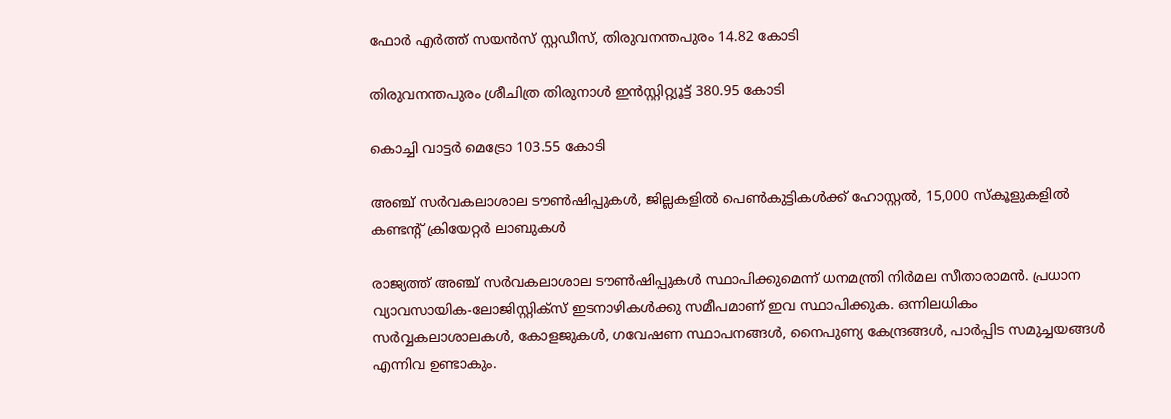ഫോര്‍ എര്‍ത്ത് സയന്‍സ് സ്റ്റഡീസ്, തിരുവനന്തപുരം 14.82 കോടി

തിരുവനന്തപുരം ശ്രീചിത്ര തിരുനാള്‍ ഇന്‍സ്റ്റിറ്റ്യൂട്ട് 380.95 കോടി

കൊച്ചി വാട്ടര്‍ മെട്രോ 103.55 കോടി

അഞ്ച് സർവകലാശാല ടൗൺഷിപ്പുകൾ, ജില്ലകളിൽ പെൺകുട്ടികൾക്ക് ഹോസ്റ്റൽ, 15,000 സ്കൂളുകളിൽ കണ്ടന്റ് ക്രിയേറ്റർ ലാബുകൾ ‌

രാജ്യത്ത് അഞ്ച് സർവകലാശാല ടൗൺഷിപ്പുകൾ സ്ഥാപിക്കുമെന്ന് ധനമന്ത്രി നിർമല സീതാരാമൻ. പ്രധാന വ്യാവസായിക-ലോജിസ്റ്റിക്സ് ഇടനാഴികൾക്കു സമീപമാണ് ഇവ സ്ഥാപിക്കുക. ഒന്നിലധികം സർവ്വകലാശാലകൾ, കോളജുകൾ, ഗവേഷണ സ്ഥാപനങ്ങൾ, നൈപുണ്യ കേന്ദ്രങ്ങൾ, പാർപ്പിട സമുച്ചയങ്ങൾ എന്നിവ ഉണ്ടാകും.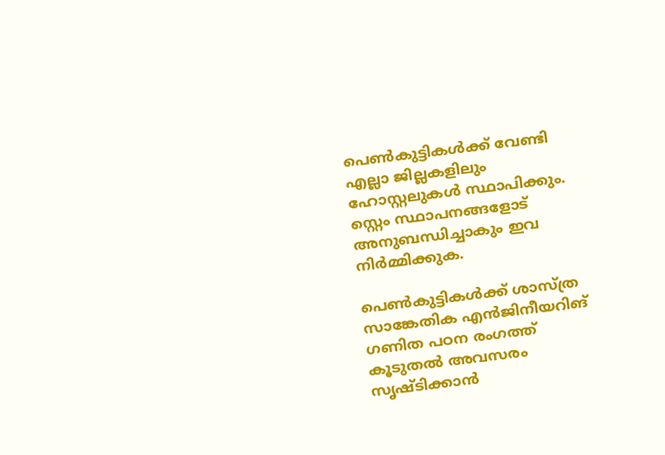പെണ്‍കുട്ടികള്‍ക്ക് വേണ്ടി എല്ലാ ജില്ലകളിലും ഹോസ്റ്റലുകള്‍ സ്ഥാപിക്കും. സ്റ്റെം സ്ഥാപനങ്ങളോട് അനുബന്ധിച്ചാകും ഇവ നിര്‍മ്മിക്കുക.

പെണ്‍കുട്ടികള്‍ക്ക് ശാസ്‌ത്ര സാങ്കേതിക എന്‍ജിനീയറിങ് ഗണിത പഠന രംഗത്ത് കൂടുതല്‍ അവസരം സൃഷ്‌ടിക്കാന്‍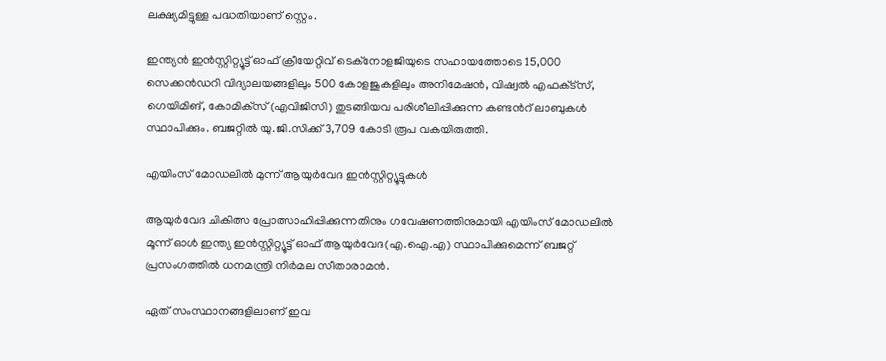ലക്ഷ്യമിട്ടുള്ള പദ്ധതിയാണ് സ്റ്റെം.

ഇന്ത്യന്‍ ഇന്‍സ്റ്റിറ്റ്യൂട്ട് ഓഫ് ക്രീയേറ്റിവ് ടെക്‌നോളജിയുടെ സഹായത്തോടെ 15,000 സെക്കന്‍ഡറി വിദ്യാലയങ്ങളിലും 500 കോളജുകളിലും അനിമേഷന്‍, വിഷ്വല്‍ എഫക്‌ട്‌സ്, ഗെയിമിങ്, കോമിക്‌സ് (എവിജിസി) തുടങ്ങിയവ പരിശീലിപ്പിക്കുന്ന കണ്ടന്‍റ് ലാബുകള്‍ സ്ഥാപിക്കും. ബജറ്റിൽ യു.ജി.സിക്ക് 3,709 കോടി രൂപ വകയിരുത്തി.

എയിംസ് മോഡലിൽ മുന്ന് ആയുർവേദ ഇൻസ്റ്റിറ്റ്യൂട്ടുകൾ

ആയുര്‍വേദ ചികിത്സ പ്രോത്സാഹിപ്പിക്കുന്നതിനും ഗവേഷണത്തിനുമായി എയിംസ് മോഡലിൽ മൂന്ന് ഓള്‍ ഇന്ത്യ ഇന്‍സ്റ്റിറ്റ്യൂട്ട് ഓഫ് ആയുര്‍വേദ(എ.ഐ.എ) സ്ഥാപിക്കുമെന്ന് ബജറ്റ് പ്രസംഗത്തിൽ ധനമന്ത്രി നിര്‍മല സീതാരാമന്‍.

ഏത് സംസ്ഥാനങ്ങളിലാണ് ഇവ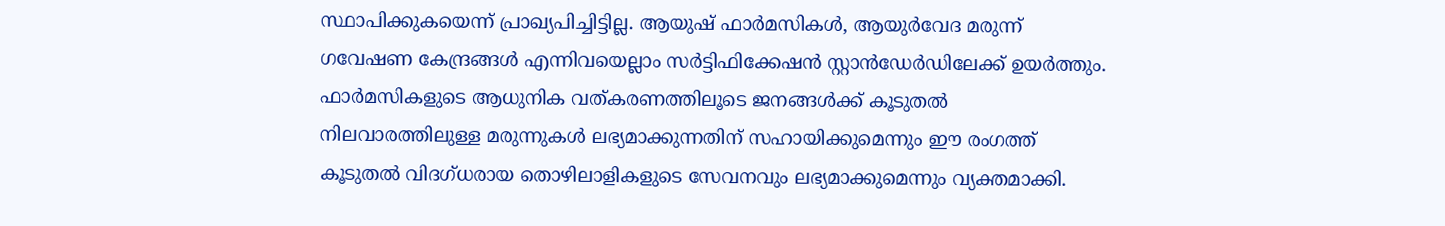സ്ഥാപിക്കുകയെന്ന് പ്രാഖ്യപിച്ചിട്ടില്ല. ആയുഷ് ഫാര്‍മസികള്‍, ആയുര്‍വേദ മരുന്ന് ഗവേഷണ കേന്ദ്രങ്ങള്‍ എന്നിവയെല്ലാം സര്‍ട്ടിഫിക്കേഷന്‍ സ്റ്റാന്‍ഡേര്‍ഡിലേക്ക് ഉയര്‍ത്തും. ഫാര്‍മസികളുടെ ആധുനിക വത്കരണത്തിലൂടെ ജനങ്ങള്‍ക്ക് കൂടുതല്‍ നിലവാരത്തിലുള്ള മരുന്നുകള്‍ ലഭ്യമാക്കുന്നതിന് സഹായിക്കുമെന്നും ഈ രംഗത്ത് കൂടുതല്‍ വിദഗ്ധരായ തൊഴിലാളികളുടെ സേവനവും ലഭ്യമാക്കുമെന്നും വ്യക്തമാക്കി.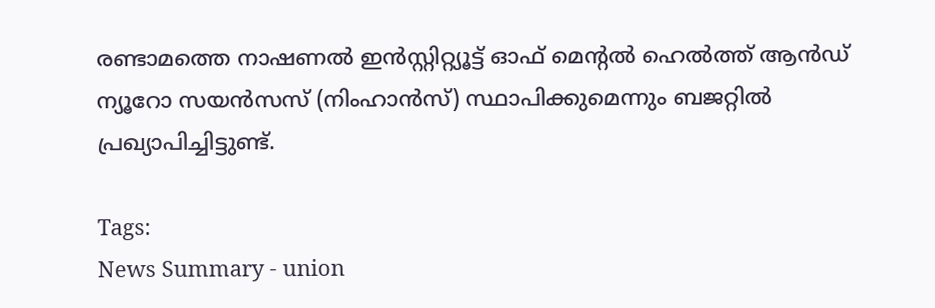രണ്ടാമത്തെ നാഷണല്‍ ഇന്‍സ്റ്റിറ്റ്യൂട്ട് ഓഫ് മെന്റല്‍ ഹെല്‍ത്ത് ആന്‍ഡ് ന്യൂറോ സയന്‍സസ് (നിംഹാന്‍സ്) സ്ഥാപിക്കുമെന്നും ബജറ്റിൽ പ്രഖ്യാപിച്ചിട്ടുണ്ട്.

Tags:
News Summary - union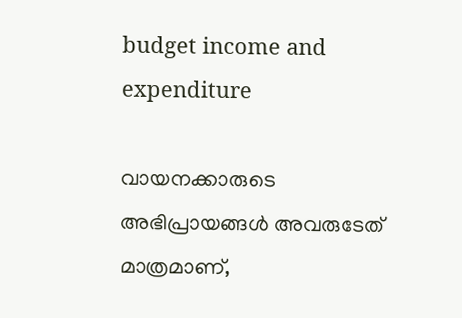budget income and expenditure

വായനക്കാരുടെ അഭിപ്രായങ്ങള്‍ അവരുടേത് മാത്രമാണ്,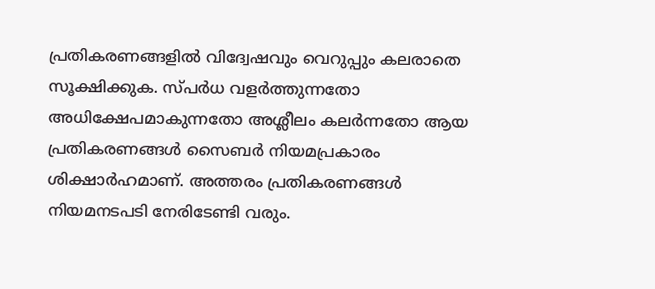പ്രതികരണങ്ങളിൽ വിദ്വേഷവും വെറുപ്പും കലരാതെ സൂക്ഷിക്കുക. സ്പർധ വളർത്തുന്നതോ അധിക്ഷേപമാകുന്നതോ അശ്ലീലം കലർന്നതോ ആയ പ്രതികരണങ്ങൾ സൈബർ നിയമപ്രകാരം ശിക്ഷാർഹമാണ്. അത്തരം പ്രതികരണങ്ങൾ നിയമനടപടി നേരിടേണ്ടി വരും.